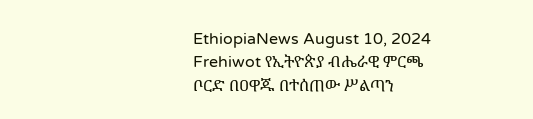EthiopiaNews August 10, 2024 Frehiwot የኢትዮጵያ ብሔራዊ ምርጫ ቦርድ በዐዋጁ በተሰጠው ሥልጣን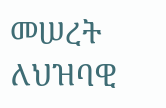መሠረት ለህዝባዊ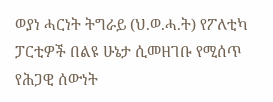ወያነ ሓርነት ትግራይ (ህ.ወ.ሓ.ት) የፖለቲካ ፓርቲዎች በልዩ ሁኔታ ሲመዘገቡ የሚሰጥ የሕጋዊ ሰውነት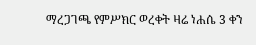ማረጋገጫ የምሥክር ወረቀት ዛሬ ነሐሴ 3 ቀን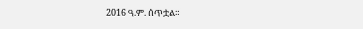2016 ዓ.ም. ሰጥቷል።